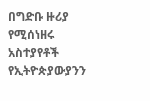በግድቡ ዙሪያ የሚሰነዘሩ አስተያየቶች የኢትዮጵያውያንን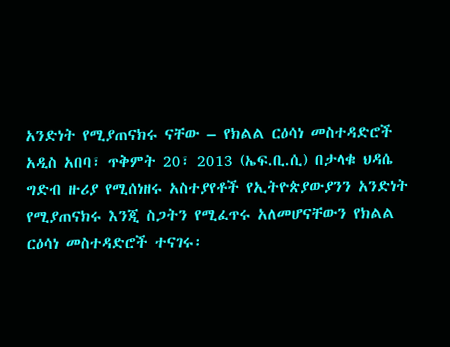አንድነት የሚያጠናክሩ ናቸው – የክልል ርዕሳነ መስተዳድሮች
አዲስ አበባ፣ ጥቅምት 20፣ 2013 (ኤፍ.ቢ.ሲ) በታላቁ ህዳሴ ግድብ ዙሪያ የሚሰነዘሩ አስተያየቶች የኢትዮጵያውያንን አንድነት የሚያጠናክሩ እንጂ ስጋትን የሚፈጥሩ አለመሆናቸውን የክልል ርዕሳነ መስተዳድሮች ተናገሩ፡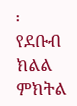፡
የደቡብ ክልል ምክትል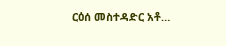ርዕሰ መስተዳድር አቶ…